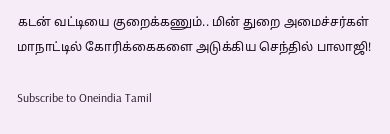கடன் வட்டியை குறைக்கணும்.. மின் துறை அமைச்சர்கள் மாநாட்டில் கோரிக்கைகளை அடுக்கிய செந்தில் பாலாஜி!

Subscribe to Oneindia Tamil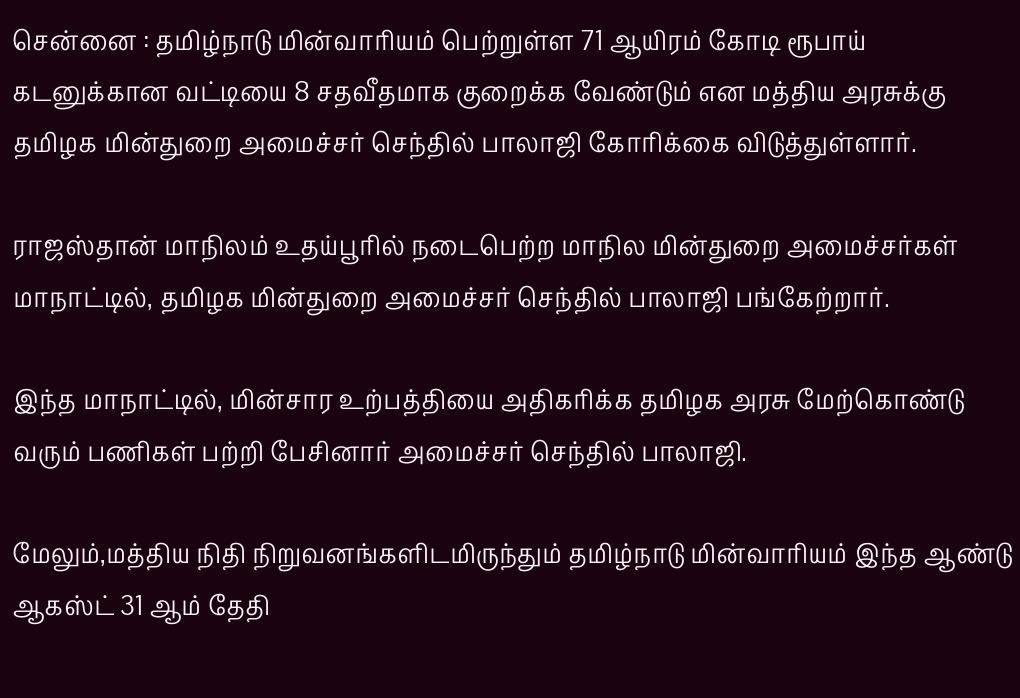சென்னை : தமிழ்நாடு மின்வாரியம் பெற்றுள்ள 71 ஆயிரம் கோடி ரூபாய் கடனுக்கான வட்டியை 8 சதவீதமாக குறைக்க வேண்டும் என மத்திய அரசுக்கு தமிழக மின்துறை அமைச்சர் செந்தில் பாலாஜி கோரிக்கை விடுத்துள்ளார்.

ராஜஸ்தான் மாநிலம் உதய்பூரில் நடைபெற்ற மாநில மின்துறை அமைச்சர்கள் மாநாட்டில், தமிழக மின்துறை அமைச்சர் செந்தில் பாலாஜி பங்கேற்றார்.

இந்த மாநாட்டில், மின்சார உற்பத்தியை அதிகரிக்க தமிழக அரசு மேற்கொண்டு வரும் பணிகள் பற்றி பேசினார் அமைச்சர் செந்தில் பாலாஜி.

மேலும்,மத்திய நிதி நிறுவனங்களிடமிருந்தும் தமிழ்நாடு மின்வாரியம் இந்த ஆண்டு ஆகஸ்ட் 31 ஆம் தேதி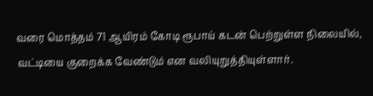வரை மொத்தம் 71 ஆயிரம் கோடி ரூபாய் கடன் பெற்றுள்ள நிலையில், வட்டியை குறைக்க வேண்டும் என வலியுறுத்தியுள்ளார்.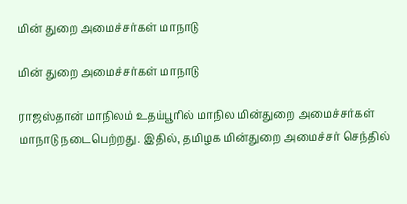மின் துறை அமைச்சர்கள் மாநாடு

மின் துறை அமைச்சர்கள் மாநாடு

ராஜஸ்தான் மாநிலம் உதய்பூரில் மாநில மின்துறை அமைச்சர்கள் மாநாடு நடைபெற்றது. இதில், தமிழக மின்துறை அமைச்சர் செந்தில்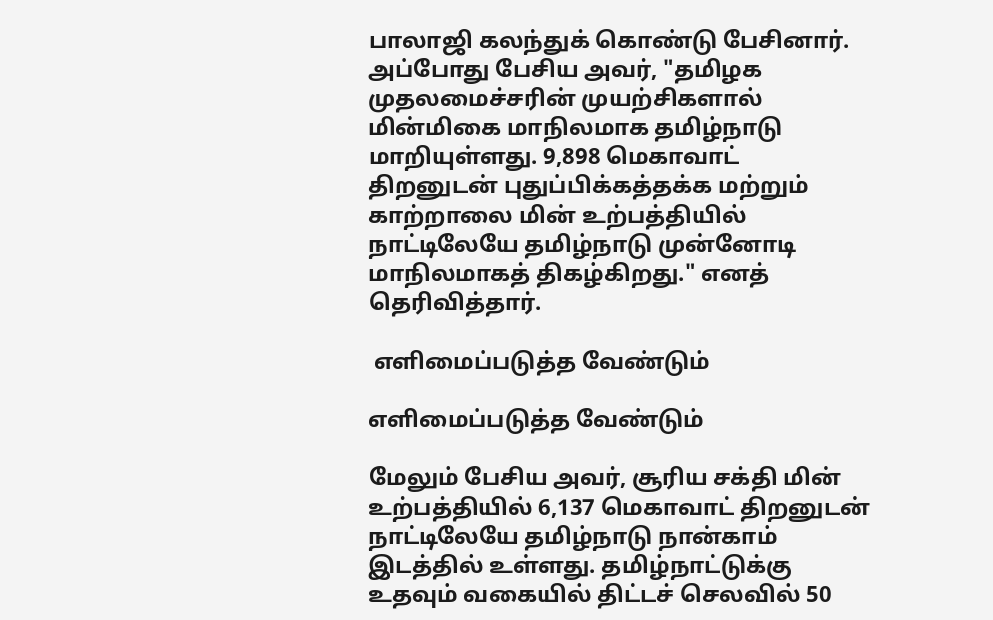பாலாஜி கலந்துக் கொண்டு பேசினார். அப்போது பேசிய அவர், "தமிழக முதலமைச்சரின் முயற்சிகளால் மின்மிகை மாநிலமாக தமிழ்நாடு மாறியுள்ளது. 9,898 மெகாவாட் திறனுடன் புதுப்பிக்கத்தக்க மற்றும் காற்றாலை மின் உற்பத்தியில் நாட்டிலேயே தமிழ்நாடு முன்னோடி மாநிலமாகத் திகழ்கிறது." எனத் தெரிவித்தார்.

 எளிமைப்படுத்த வேண்டும்

எளிமைப்படுத்த வேண்டும்

மேலும் பேசிய அவர், சூரிய சக்தி மின் உற்பத்தியில் 6,137 மெகாவாட் திறனுடன் நாட்டிலேயே தமிழ்நாடு நான்காம் இடத்தில் உள்ளது. தமிழ்நாட்டுக்கு உதவும் வகையில் திட்டச் செலவில் 50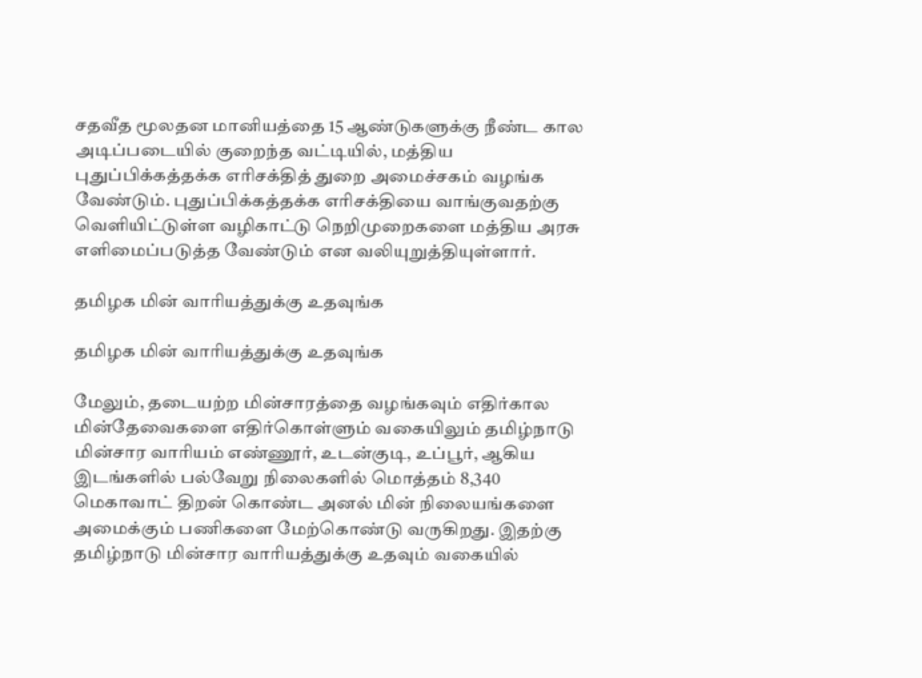சதவீத மூலதன மானியத்தை 15 ஆண்டுகளுக்கு நீண்ட கால அடிப்படையில் குறைந்த வட்டியில், மத்திய புதுப்பிக்கத்தக்க எரிசக்தித் துறை அமைச்சகம் வழங்க வேண்டும். புதுப்பிக்கத்தக்க எரிசக்தியை வாங்குவதற்கு வெளியிட்டுள்ள வழிகாட்டு நெறிமுறைகளை மத்திய அரசு எளிமைப்படுத்த வேண்டும் என வலியுறுத்தியுள்ளார்.

தமிழக மின் வாரியத்துக்கு உதவுங்க

தமிழக மின் வாரியத்துக்கு உதவுங்க

மேலும், தடையற்ற மின்சாரத்தை வழங்கவும் எதிர்கால மின்தேவைகளை எதிர்கொள்ளும் வகையிலும் தமிழ்நாடு மின்சார வாரியம் எண்ணூர், உடன்குடி, உப்பூர், ஆகிய இடங்களில் பல்வேறு நிலைகளில் மொத்தம் 8,340 மெகாவாட் திறன் கொண்ட அனல் மின் நிலையங்களை அமைக்கும் பணிகளை மேற்கொண்டு வருகிறது. இதற்கு தமிழ்நாடு மின்சார வாரியத்துக்கு உதவும் வகையில்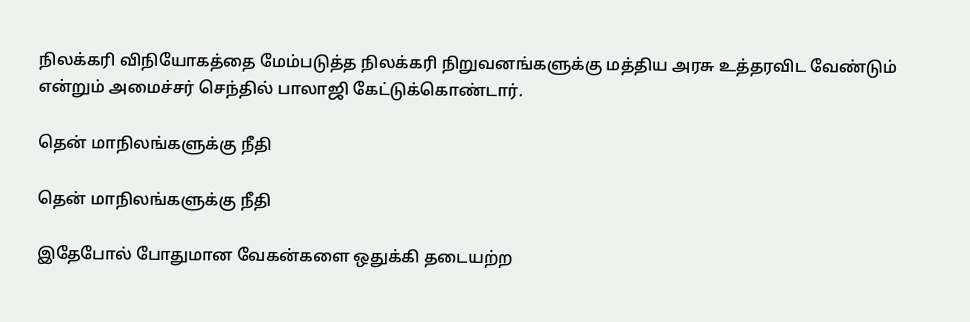நிலக்கரி விநியோகத்தை மேம்படுத்த நிலக்கரி நிறுவனங்களுக்கு மத்திய அரசு உத்தரவிட வேண்டும் என்றும் அமைச்சர் செந்தில் பாலாஜி கேட்டுக்கொண்டார்.

தென் மாநிலங்களுக்கு நீதி

தென் மாநிலங்களுக்கு நீதி

இதேபோல் போதுமான வேகன்களை ஒதுக்கி தடையற்ற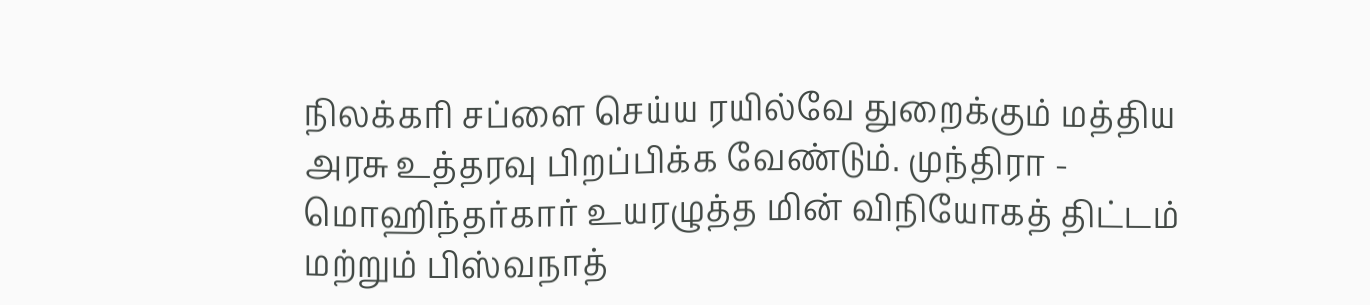நிலக்கரி சப்ளை செய்ய ரயில்வே துறைக்கும் மத்திய அரசு உத்தரவு பிறப்பிக்க வேண்டும். முந்திரா - மொஹிந்தர்கார் உயரழுத்த மின் விநியோகத் திட்டம் மற்றும் பிஸ்வநாத்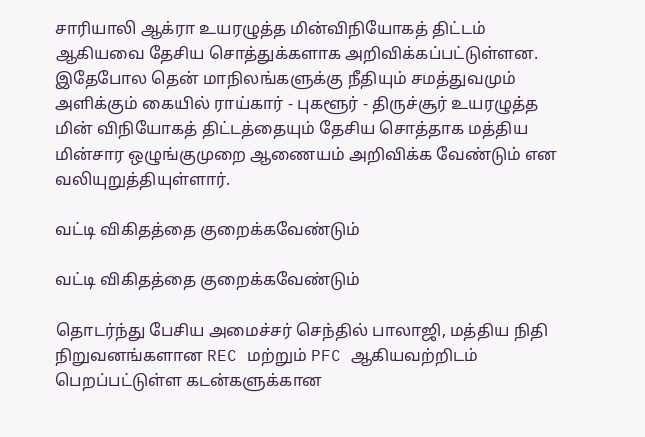சாரியாலி ஆக்ரா உயரழுத்த மின்விநியோகத் திட்டம் ஆகியவை தேசிய சொத்துக்களாக அறிவிக்கப்பட்டுள்ளன. இதேபோல தென் மாநிலங்களுக்கு நீதியும் சமத்துவமும் அளிக்கும் கையில் ராய்கார் - புகளூர் - திருச்சூர் உயரழுத்த மின் விநியோகத் திட்டத்தையும் தேசிய சொத்தாக மத்திய மின்சார ஒழுங்குமுறை ஆணையம் அறிவிக்க வேண்டும் என வலியுறுத்தியுள்ளார்.

வட்டி விகிதத்தை குறைக்கவேண்டும்

வட்டி விகிதத்தை குறைக்கவேண்டும்

தொடர்ந்து பேசிய அமைச்சர் செந்தில் பாலாஜி, மத்திய நிதி நிறுவனங்களான REC மற்றும் PFC ஆகியவற்றிடம் பெறப்பட்டுள்ள கடன்களுக்கான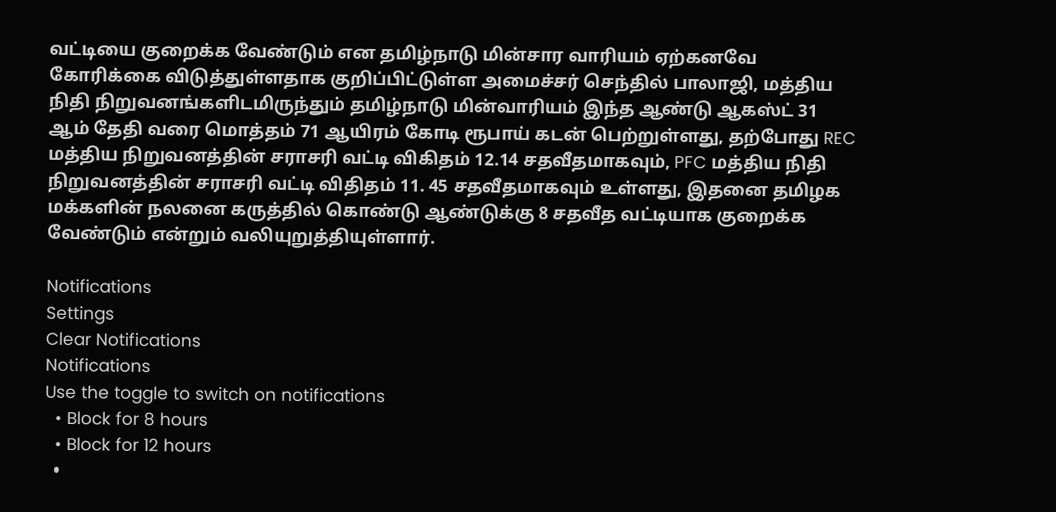வட்டியை குறைக்க வேண்டும் என தமிழ்நாடு மின்சார வாரியம் ஏற்கனவே கோரிக்கை விடுத்துள்ளதாக குறிப்பிட்டுள்ள அமைச்சர் செந்தில் பாலாஜி, மத்திய நிதி நிறுவனங்களிடமிருந்தும் தமிழ்நாடு மின்வாரியம் இந்த ஆண்டு ஆகஸ்ட் 31 ஆம் தேதி வரை மொத்தம் 71 ஆயிரம் கோடி ரூபாய் கடன் பெற்றுள்ளது, தற்போது REC மத்திய நிறுவனத்தின் சராசரி வட்டி விகிதம் 12.14 சதவீதமாகவும், PFC மத்திய நிதி நிறுவனத்தின் சராசரி வட்டி விதிதம் 11. 45 சதவீதமாகவும் உள்ளது, இதனை தமிழக மக்களின் நலனை கருத்தில் கொண்டு ஆண்டுக்கு 8 சதவீத வட்டியாக குறைக்க வேண்டும் என்றும் வலியுறுத்தியுள்ளார்.

Notifications
Settings
Clear Notifications
Notifications
Use the toggle to switch on notifications
  • Block for 8 hours
  • Block for 12 hours
  •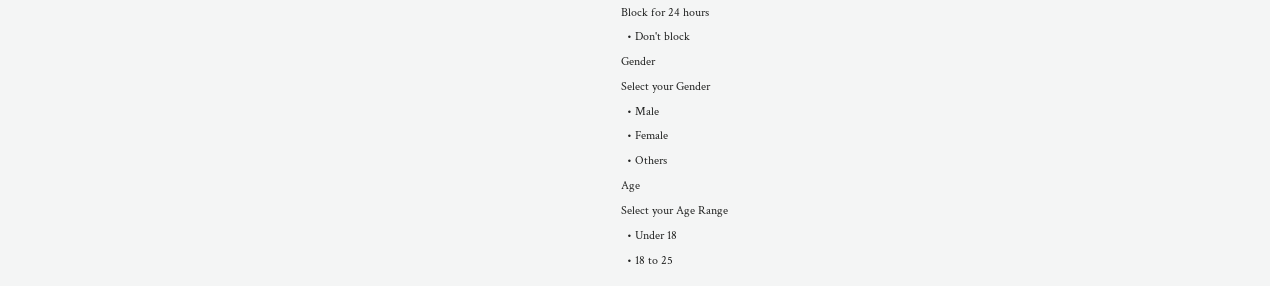Block for 24 hours
  • Don't block
Gender
Select your Gender
  • Male
  • Female
  • Others
Age
Select your Age Range
  • Under 18
  • 18 to 25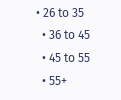• 26 to 35
  • 36 to 45
  • 45 to 55
  • 55+